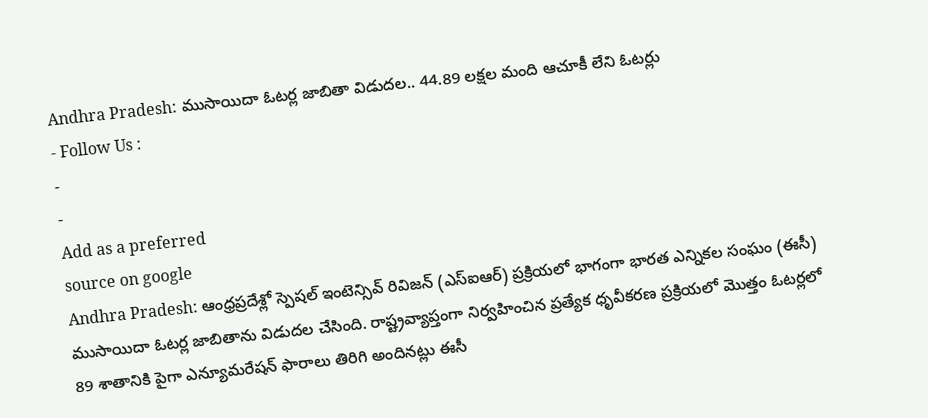Andhra Pradesh: ముసాయిదా ఓటర్ల జాబితా విడుదల.. 44.89 లక్షల మంది ఆచూకీ లేని ఓటర్లు
- Follow Us :
-
-
Add as a preferred
source on google
Andhra Pradesh: ఆంధ్రప్రదేశ్లో స్పెషల్ ఇంటెన్సివ్ రివిజన్ (ఎస్ఐఆర్) ప్రక్రియలో భాగంగా భారత ఎన్నికల సంఘం (ఈసీ) ముసాయిదా ఓటర్ల జాబితాను విడుదల చేసింది. రాష్ట్రవ్యాప్తంగా నిర్వహించిన ప్రత్యేక ధృవీకరణ ప్రక్రియలో మొత్తం ఓటర్లలో 89 శాతానికి పైగా ఎన్యూమరేషన్ ఫారాలు తిరిగి అందినట్లు ఈసీ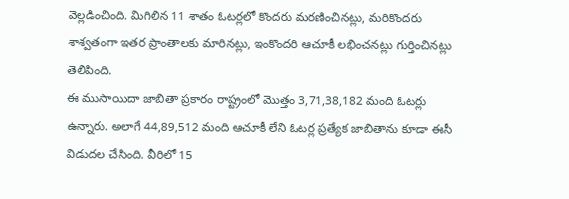వెల్లడించింది. మిగిలిన 11 శాతం ఓటర్లలో కొందరు మరణించినట్లు, మరికొందరు శాశ్వతంగా ఇతర ప్రాంతాలకు మారినట్లు, ఇంకొందరి ఆచూకీ లభించనట్లు గుర్తించినట్లు తెలిపింది.
ఈ ముసాయిదా జాబితా ప్రకారం రాష్ట్రంలో మొత్తం 3,71,38,182 మంది ఓటర్లు ఉన్నారు. అలాగే 44,89,512 మంది ఆచూకీ లేని ఓటర్ల ప్రత్యేక జాబితాను కూడా ఈసీ విడుదల చేసింది. వీరిలో 15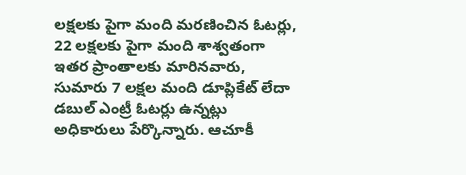లక్షలకు పైగా మంది మరణించిన ఓటర్లు, 22 లక్షలకు పైగా మంది శాశ్వతంగా ఇతర ప్రాంతాలకు మారినవారు, సుమారు 7 లక్షల మంది డూప్లికేట్ లేదా డబుల్ ఎంట్రీ ఓటర్లు ఉన్నట్లు అధికారులు పేర్కొన్నారు. ఆచూకీ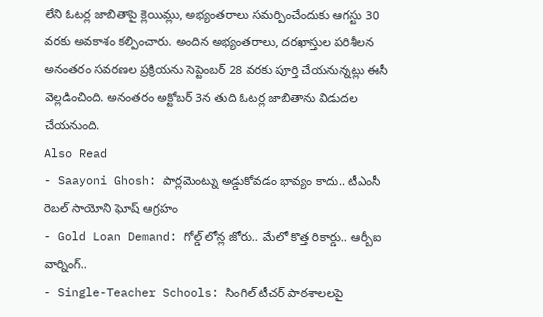లేని ఓటర్ల జాబితాపై క్లెయిమ్లు, అభ్యంతరాలు సమర్పించేందుకు ఆగస్టు 30 వరకు అవకాశం కల్పించారు. అందిన అభ్యంతరాలు, దరఖాస్తుల పరిశీలన అనంతరం సవరణల ప్రక్రియను సెప్టెంబర్ 28 వరకు పూర్తి చేయనున్నట్లు ఈసీ వెల్లడించింది. అనంతరం అక్టోబర్ 3న తుది ఓటర్ల జాబితాను విడుదల చేయనుంది.
Also Read
- Saayoni Ghosh: పార్లమెంట్ను అడ్డుకోవడం భావ్యం కాదు.. టీఎంసీ రెబల్ సాయోని ఘోష్ ఆగ్రహం
- Gold Loan Demand: గోల్డ్ లోన్ల జోరు.. మేలో కొత్త రికార్డు.. ఆర్బీఐ వార్నింగ్..
- Single-Teacher Schools: సింగిల్ టీచర్ పాఠశాలలపై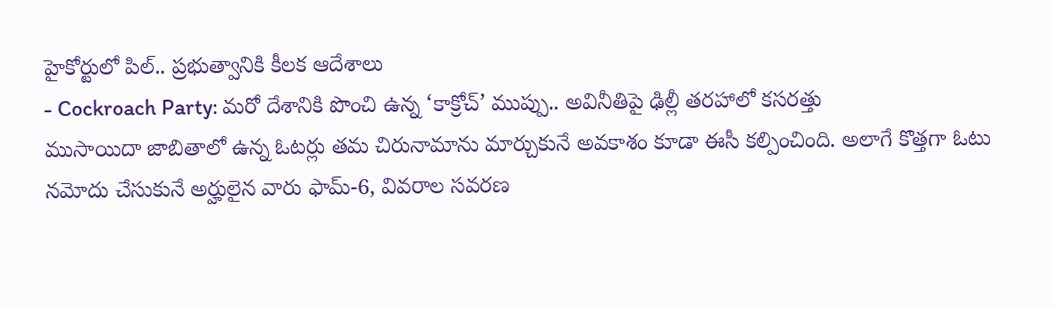హైకోర్టులో పిల్.. ప్రభుత్వానికి కీలక ఆదేశాలు
- Cockroach Party: మరో దేశానికి పొంచి ఉన్న ‘కాక్రోచ్’ ముప్పు.. అవినీతిపై ఢిల్లీ తరహాలో కసరత్తు
ముసాయిదా జాబితాలో ఉన్న ఓటర్లు తమ చిరునామాను మార్చుకునే అవకాశం కూడా ఈసీ కల్పించింది. అలాగే కొత్తగా ఓటు నమోదు చేసుకునే అర్హులైన వారు ఫామ్-6, వివరాల సవరణ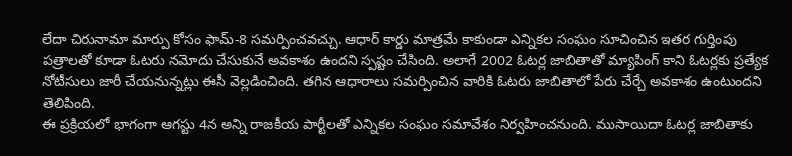లేదా చిరునామా మార్పు కోసం ఫామ్-8 సమర్పించవచ్చు. ఆధార్ కార్డు మాత్రమే కాకుండా ఎన్నికల సంఘం సూచించిన ఇతర గుర్తింపు పత్రాలతో కూడా ఓటరు నమోదు చేసుకునే అవకాశం ఉందని స్పష్టం చేసింది. అలాగే 2002 ఓటర్ల జాబితాతో మ్యాపింగ్ కాని ఓటర్లకు ప్రత్యేక నోటీసులు జారీ చేయనున్నట్లు ఈసీ వెల్లడించింది. తగిన ఆధారాలు సమర్పించిన వారికి ఓటరు జాబితాలో పేరు చేర్చే అవకాశం ఉంటుందని తెలిపింది.
ఈ ప్రక్రియలో భాగంగా ఆగస్టు 4న అన్ని రాజకీయ పార్టీలతో ఎన్నికల సంఘం సమావేశం నిర్వహించనుంది. ముసాయిదా ఓటర్ల జాబితాకు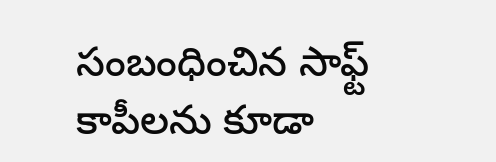సంబంధించిన సాఫ్ట్ కాపీలను కూడా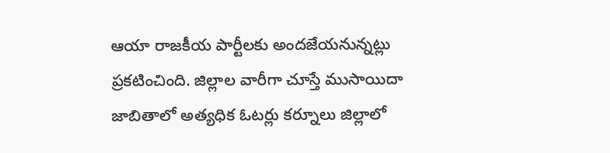ఆయా రాజకీయ పార్టీలకు అందజేయనున్నట్లు ప్రకటించింది. జిల్లాల వారీగా చూస్తే ముసాయిదా జాబితాలో అత్యధిక ఓటర్లు కర్నూలు జిల్లాలో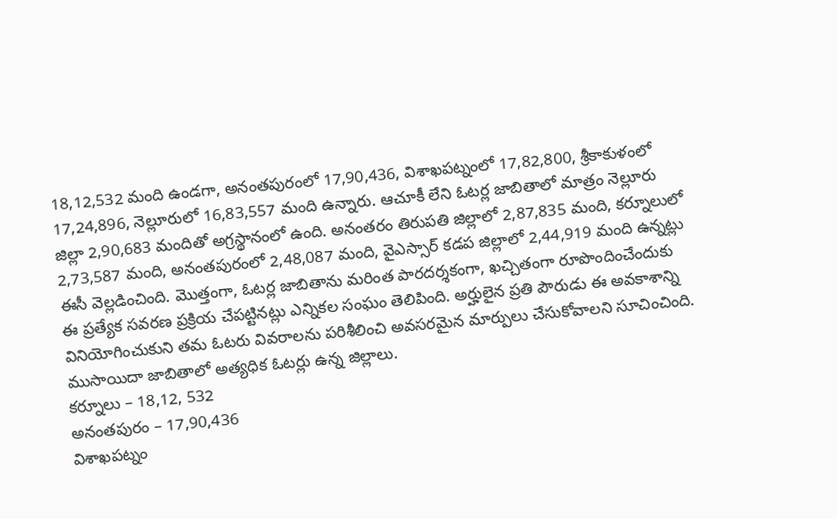18,12,532 మంది ఉండగా, అనంతపురంలో 17,90,436, విశాఖపట్నంలో 17,82,800, శ్రీకాకుళంలో 17,24,896, నెల్లూరులో 16,83,557 మంది ఉన్నారు. ఆచూకీ లేని ఓటర్ల జాబితాలో మాత్రం నెల్లూరు జిల్లా 2,90,683 మందితో అగ్రస్థానంలో ఉంది. అనంతరం తిరుపతి జిల్లాలో 2,87,835 మంది, కర్నూలులో 2,73,587 మంది, అనంతపురంలో 2,48,087 మంది, వైఎస్సార్ కడప జిల్లాలో 2,44,919 మంది ఉన్నట్లు ఈసీ వెల్లడించింది. మొత్తంగా, ఓటర్ల జాబితాను మరింత పారదర్శకంగా, ఖచ్చితంగా రూపొందించేందుకు ఈ ప్రత్యేక సవరణ ప్రక్రియ చేపట్టినట్లు ఎన్నికల సంఘం తెలిపింది. అర్హులైన ప్రతి పౌరుడు ఈ అవకాశాన్ని వినియోగించుకుని తమ ఓటరు వివరాలను పరిశీలించి అవసరమైన మార్పులు చేసుకోవాలని సూచించింది.
ముసాయిదా జాబితాలో అత్యధిక ఓటర్లు ఉన్న జిల్లాలు.
కర్నూలు – 18,12, 532
అనంతపురం – 17,90,436
విశాఖపట్నం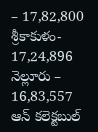– 17,82,800
శ్రీకాకుళం- 17,24,896
నెల్లూరు – 16,83,557
ఆన్ కలెక్టబుల్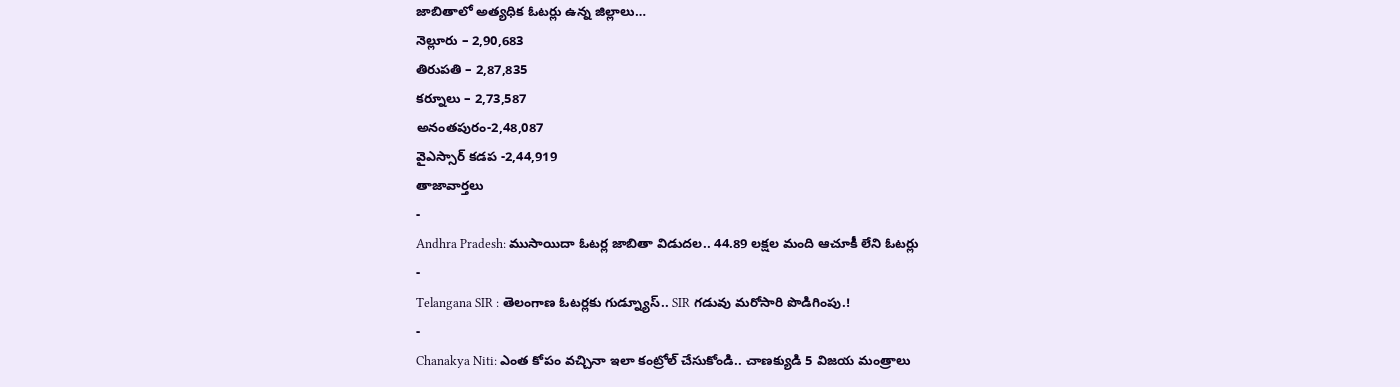జాబితాలో అత్యధిక ఓటర్లు ఉన్న జిల్లాలు…
నెల్లూరు – 2,90,683
తిరుపతి – 2,87,835
కర్నూలు – 2,73,587
అనంతపురం-2,48,087
వైఎస్సార్ కడప -2,44,919
తాజావార్తలు
-
Andhra Pradesh: ముసాయిదా ఓటర్ల జాబితా విడుదల.. 44.89 లక్షల మంది ఆచూకీ లేని ఓటర్లు
-
Telangana SIR : తెలంగాణ ఓటర్లకు గుడ్న్యూస్.. SIR గడువు మరోసారి పొడిగింపు.!
-
Chanakya Niti: ఎంత కోపం వచ్చినా ఇలా కంట్రోల్ చేసుకోండి.. చాణక్యుడి 5 విజయ మంత్రాలు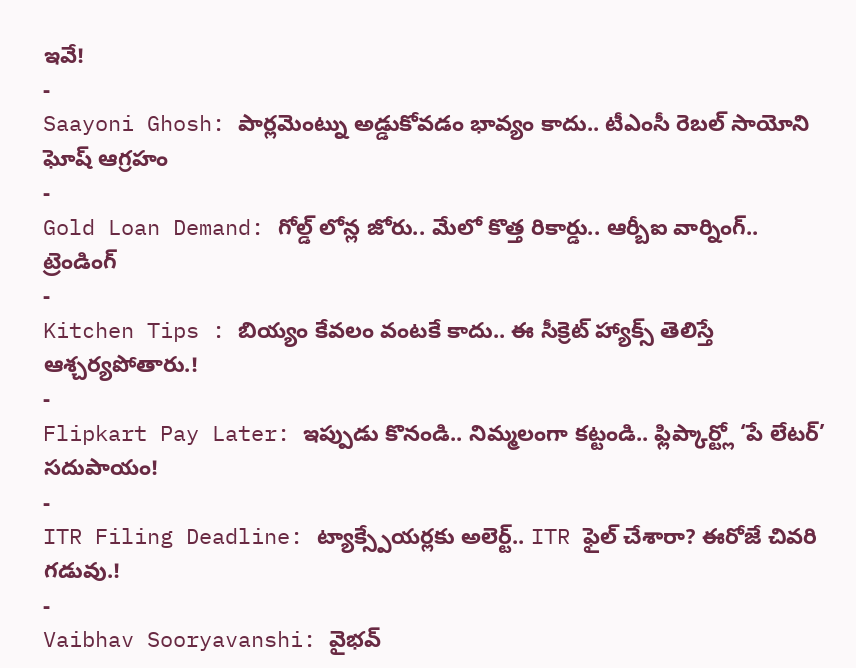ఇవే!
-
Saayoni Ghosh: పార్లమెంట్ను అడ్డుకోవడం భావ్యం కాదు.. టీఎంసీ రెబల్ సాయోని ఘోష్ ఆగ్రహం
-
Gold Loan Demand: గోల్డ్ లోన్ల జోరు.. మేలో కొత్త రికార్డు.. ఆర్బీఐ వార్నింగ్..
ట్రెండింగ్
-
Kitchen Tips : బియ్యం కేవలం వంటకే కాదు.. ఈ సీక్రెట్ హ్యాక్స్ తెలిస్తే ఆశ్చర్యపోతారు.!
-
Flipkart Pay Later: ఇప్పుడు కొనండి.. నిమ్మలంగా కట్టండి.. ఫ్లిప్కార్ట్లో ‘పే లేటర్’ సదుపాయం!
-
ITR Filing Deadline: ట్యాక్స్పేయర్లకు అలెర్ట్.. ITR ఫైల్ చేశారా? ఈరోజే చివరి గడువు.!
-
Vaibhav Sooryavanshi: వైభవ్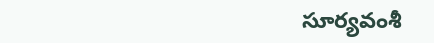సూర్యవంశీ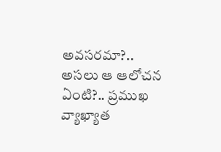అవసరమా?.. అసలు ఆ ఆలోచన ఏంటి?.. ప్రముఖ వ్యాఖ్యాత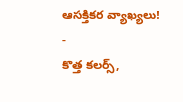ఆసక్తికర వ్యాఖ్యలు!
-
కొత్త కలర్స్,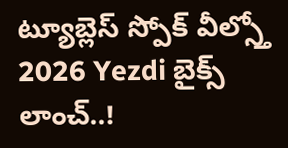ట్యూబ్లెస్ స్పోక్ వీల్స్తో 2026 Yezdi బైక్స్ లాంచ్..!